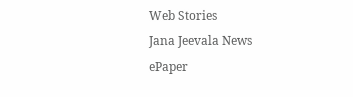Web Stories
Jana Jeevala News
ePaper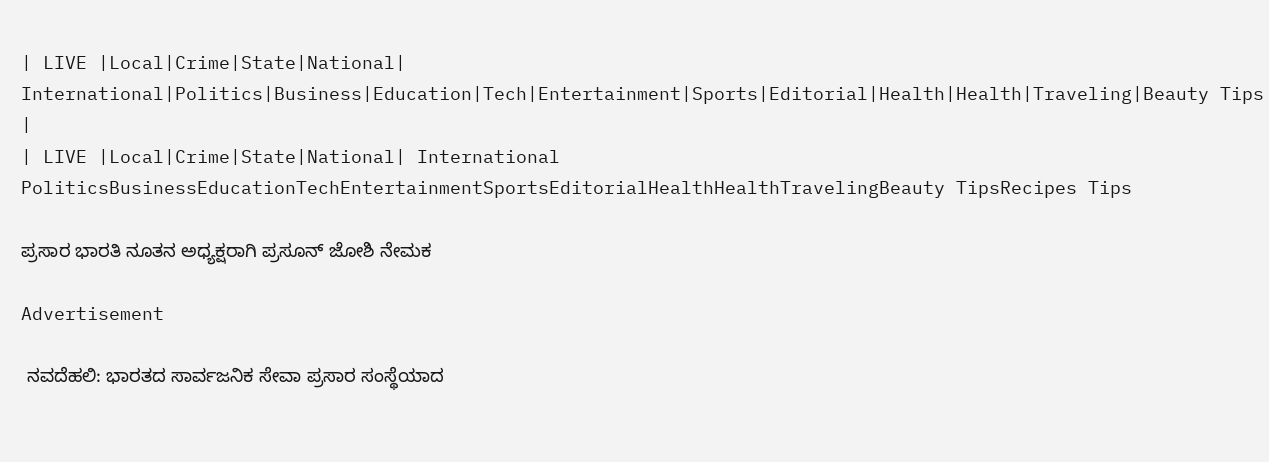| LIVE |Local|Crime|State|National| International|Politics|Business|Education|Tech|Entertainment|Sports|Editorial|Health|Health|Traveling|Beauty Tips |
| LIVE |Local|Crime|State|National| International
PoliticsBusinessEducationTechEntertainmentSportsEditorialHealthHealthTravelingBeauty TipsRecipes Tips

ಪ್ರಸಾರ ಭಾರತಿ ನೂತನ ಅಧ್ಯಕ್ಷರಾಗಿ ಪ್ರಸೂನ್ ಜೋಶಿ ನೇಮಕ

Advertisement

 ನವದೆಹಲಿ: ಭಾರತದ ಸಾರ್ವಜನಿಕ ಸೇವಾ ಪ್ರಸಾರ ಸಂಸ್ಥೆಯಾದ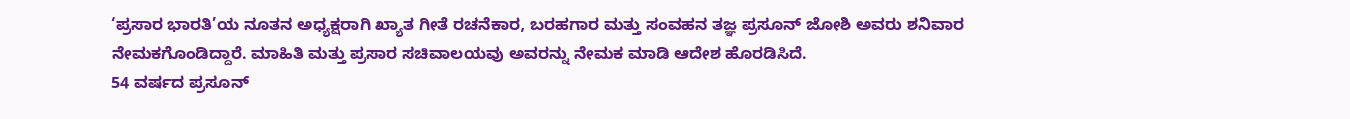‘ಪ್ರಸಾರ ಭಾರತಿ’ಯ ನೂತನ ಅಧ್ಯಕ್ಷರಾಗಿ ಖ್ಯಾತ ಗೀತೆ ರಚನೆಕಾರ, ಬರಹಗಾರ ಮತ್ತು ಸಂವಹನ ತಜ್ಞ ಪ್ರಸೂನ್ ಜೋಶಿ ಅವರು ಶನಿವಾರ ನೇಮಕಗೊಂಡಿದ್ದಾರೆ. ಮಾಹಿತಿ ಮತ್ತು ಪ್ರಸಾರ ಸಚಿವಾಲಯವು ಅವರನ್ನು ನೇಮಕ ಮಾಡಿ ಆದೇಶ ಹೊರಡಿಸಿದೆ.
54 ವರ್ಷದ ಪ್ರಸೂನ್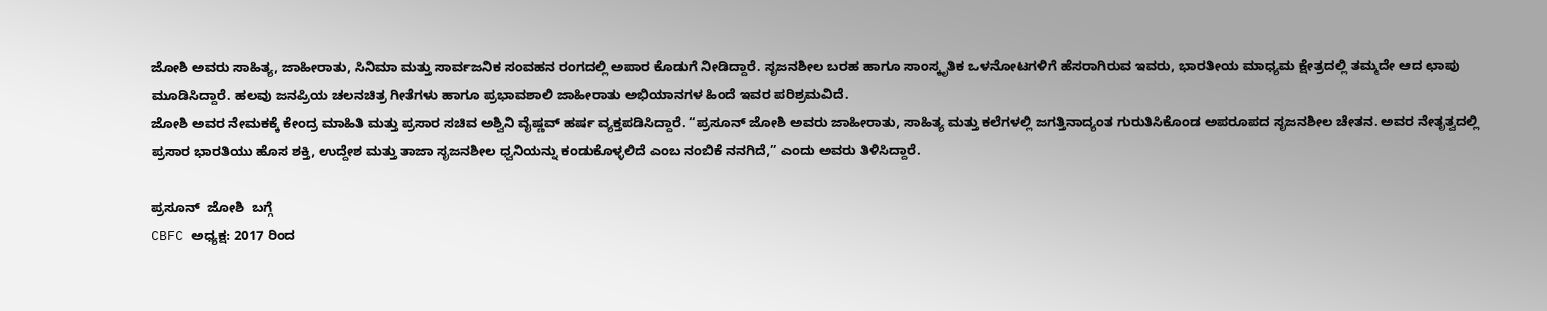ಜೋಶಿ ಅವರು ಸಾಹಿತ್ಯ, ಜಾಹೀರಾತು, ಸಿನಿಮಾ ಮತ್ತು ಸಾರ್ವಜನಿಕ ಸಂವಹನ ರಂಗದಲ್ಲಿ ಅಪಾರ ಕೊಡುಗೆ ನೀಡಿದ್ದಾರೆ. ಸೃಜನಶೀಲ ಬರಹ ಹಾಗೂ ಸಾಂಸ್ಕೃತಿಕ ಒಳನೋಟಗಳಿಗೆ ಹೆಸರಾಗಿರುವ ಇವರು, ಭಾರತೀಯ ಮಾಧ್ಯಮ ಕ್ಷೇತ್ರದಲ್ಲಿ ತಮ್ಮದೇ ಆದ ಛಾಪು ಮೂಡಿಸಿದ್ದಾರೆ. ಹಲವು ಜನಪ್ರಿಯ ಚಲನಚಿತ್ರ ಗೀತೆಗಳು ಹಾಗೂ ಪ್ರಭಾವಶಾಲಿ ಜಾಹೀರಾತು ಅಭಿಯಾನಗಳ ಹಿಂದೆ ಇವರ ಪರಿಶ್ರಮವಿದೆ.
ಜೋಶಿ ಅವರ ನೇಮಕಕ್ಕೆ ಕೇಂದ್ರ ಮಾಹಿತಿ ಮತ್ತು ಪ್ರಸಾರ ಸಚಿವ ಅಶ್ವಿನಿ ವೈಷ್ಣವ್ ಹರ್ಷ ವ್ಯಕ್ತಪಡಿಸಿದ್ದಾರೆ. “ಪ್ರಸೂನ್ ಜೋಶಿ ಅವರು ಜಾಹೀರಾತು, ಸಾಹಿತ್ಯ ಮತ್ತು ಕಲೆಗಳಲ್ಲಿ ಜಗತ್ತಿನಾದ್ಯಂತ ಗುರುತಿಸಿಕೊಂಡ ಅಪರೂಪದ ಸೃಜನಶೀಲ ಚೇತನ. ಅವರ ನೇತೃತ್ವದಲ್ಲಿ ಪ್ರಸಾರ ಭಾರತಿಯು ಹೊಸ ಶಕ್ತಿ, ಉದ್ದೇಶ ಮತ್ತು ತಾಜಾ ಸೃಜನಶೀಲ ಧ್ವನಿಯನ್ನು ಕಂಡುಕೊಳ್ಳಲಿದೆ ಎಂಬ ನಂಬಿಕೆ ನನಗಿದೆ,” ಎಂದು ಅವರು ತಿಳಿಸಿದ್ದಾರೆ.

ಪ್ರಸೂನ್‌  ಜೋಶಿ  ಬಗ್ಗೆ
CBFC ಅಧ್ಯಕ್ಷ: 2017 ರಿಂದ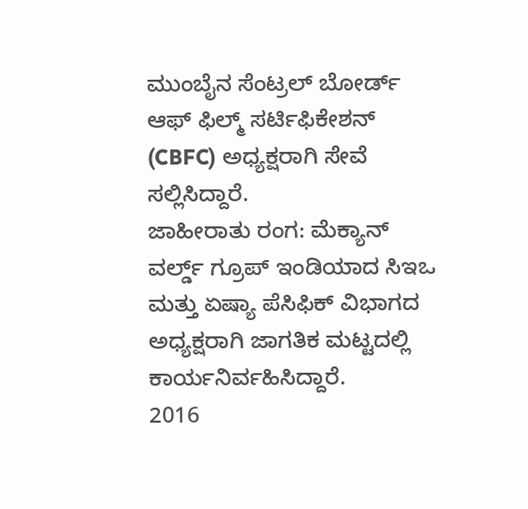ಮುಂಬೈನ ಸೆಂಟ್ರಲ್ ಬೋರ್ಡ್ ಆಫ್ ಫಿಲ್ಮ್ ಸರ್ಟಿಫಿಕೇಶನ್ (CBFC) ಅಧ್ಯಕ್ಷರಾಗಿ ಸೇವೆ ಸಲ್ಲಿಸಿದ್ದಾರೆ.
ಜಾಹೀರಾತು ರಂಗ: ಮೆಕ್ಯಾನ್ ವರ್ಲ್ಡ್ ಗ್ರೂಪ್ ಇಂಡಿಯಾದ ಸಿಇಒ ಮತ್ತು ಏಷ್ಯಾ ಪೆಸಿಫಿಕ್ ವಿಭಾಗದ ಅಧ್ಯಕ್ಷರಾಗಿ ಜಾಗತಿಕ ಮಟ್ಟದಲ್ಲಿ ಕಾರ್ಯನಿರ್ವಹಿಸಿದ್ದಾರೆ.
2016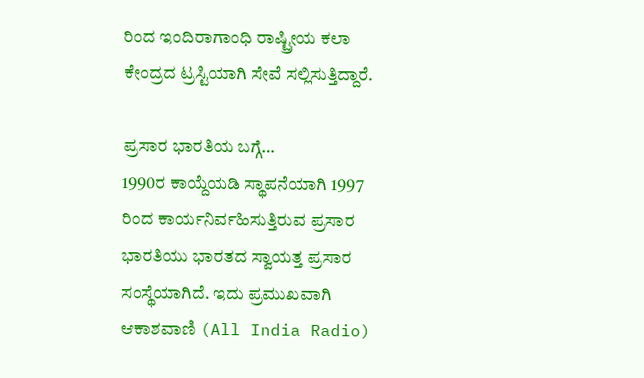ರಿಂದ ಇಂದಿರಾಗಾಂಧಿ ರಾಷ್ಟ್ರೀಯ ಕಲಾ ಕೇಂದ್ರದ ಟ್ರಸ್ಟಿಯಾಗಿ ಸೇವೆ ಸಲ್ಲಿಸುತ್ತಿದ್ದಾರೆ.

ಪ್ರಸಾರ ಭಾರತಿಯ ಬಗ್ಗೆ…
1990ರ ಕಾಯ್ದೆಯಡಿ ಸ್ಥಾಪನೆಯಾಗಿ 1997 ರಿಂದ ಕಾರ್ಯನಿರ್ವಹಿಸುತ್ತಿರುವ ಪ್ರಸಾರ ಭಾರತಿಯು ಭಾರತದ ಸ್ವಾಯತ್ತ ಪ್ರಸಾರ ಸಂಸ್ಥೆಯಾಗಿದೆ. ಇದು ಪ್ರಮುಖವಾಗಿ ಆಕಾಶವಾಣಿ (All India Radio)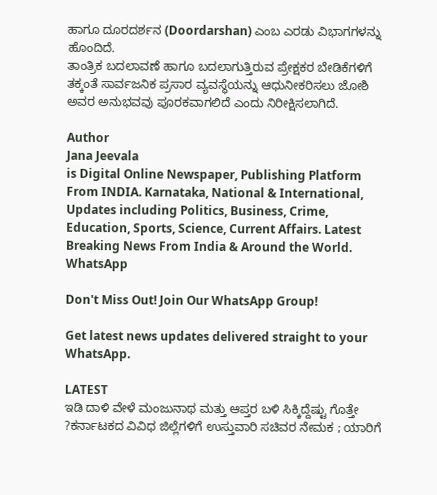ಹಾಗೂ ದೂರದರ್ಶನ (Doordarshan) ಎಂಬ ಎರಡು ವಿಭಾಗಗಳನ್ನು ಹೊಂದಿದೆ.
ತಾಂತ್ರಿಕ ಬದಲಾವಣೆ ಹಾಗೂ ಬದಲಾಗುತ್ತಿರುವ ಪ್ರೇಕ್ಷಕರ ಬೇಡಿಕೆಗಳಿಗೆ ತಕ್ಕಂತೆ ಸಾರ್ವಜನಿಕ ಪ್ರಸಾರ ವ್ಯವಸ್ಥೆಯನ್ನು ಆಧುನೀಕರಿಸಲು ಜೋಶಿ ಅವರ ಅನುಭವವು ಪೂರಕವಾಗಲಿದೆ ಎಂದು ನಿರೀಕ್ಷಿಸಲಾಗಿದೆ.

Author
Jana Jeevala
is Digital Online Newspaper, Publishing Platform From INDIA. Karnataka, National & International, Updates including Politics, Business, Crime, Education, Sports, Science, Current Affairs. Latest Breaking News From India & Around the World.
WhatsApp

Don't Miss Out! Join Our WhatsApp Group!

Get latest news updates delivered straight to your WhatsApp.

LATEST
ಇಡಿ ದಾಳಿ ವೇಳೆ ಮಂಜುನಾಥ ಮತ್ತು ಆಪ್ತರ ಬಳಿ ಸಿಕ್ಕಿದ್ದೆಷ್ಟು ಗೊತ್ತೇ ?ಕರ್ನಾಟಕದ ವಿವಿಧ ಜಿಲ್ಲೆಗಳಿಗೆ ಉಸ್ತುವಾರಿ ಸಚಿವರ ನೇಮಕ ; ಯಾರಿಗೆ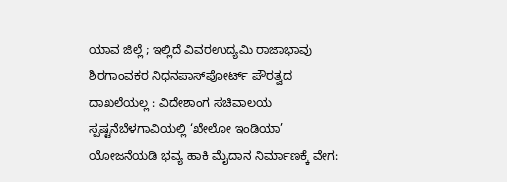ಯಾವ ಜಿಲ್ಲೆ ; ಇಲ್ಲಿದೆ ವಿವರಉದ್ಯಮಿ ರಾಜಾಭಾವು ಶಿರಗಾಂವಕರ ನಿಧನಪಾಸ್‌ಪೋರ್ಟ್‌ ಪೌರತ್ವದ ದಾಖಲೆಯಲ್ಲ : ವಿದೇಶಾಂಗ ಸಚಿವಾಲಯ ಸ್ಪಷ್ಟನೆಬೆಳಗಾವಿಯಲ್ಲಿ ‘ಖೇಲೋ ಇಂಡಿಯಾ’ ಯೋಜನೆಯಡಿ ಭವ್ಯ ಹಾಕಿ ಮೈದಾನ ನಿರ್ಮಾಣಕ್ಕೆ ವೇಗ: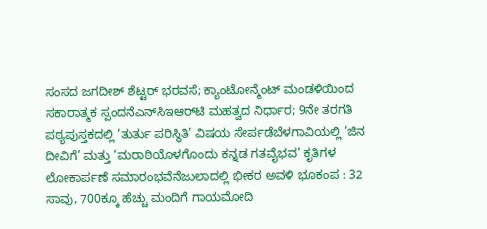ಸಂಸದ ಜಗದೀಶ್ ಶೆಟ್ಟರ್ ಭರವಸೆ; ಕ್ಯಾಂಟೋನ್ಮೆಂಟ್ ಮಂಡಳಿಯಿಂದ ಸಕಾರಾತ್ಮಕ ಸ್ಪಂದನೆಎನ್‌ಸಿಇಆರ್‌ಟಿ ಮಹತ್ವದ ನಿರ್ಧಾರ; 9ನೇ ತರಗತಿ ಪಠ್ಯಪುಸ್ತಕದಲ್ಲಿ ‘ತುರ್ತು ಪರಿಸ್ಥಿತಿ’ ವಿಷಯ ಸೇರ್ಪಡೆಬೆಳಗಾವಿಯಲ್ಲಿ ‘ಜಿನ ದೀವಿಗೆ’ ಮತ್ತು ‘ಮರಾಠಿಯೊಳಗೊಂದು ಕನ್ನಡ ಗತವೈಭವ’ ಕೃತಿಗಳ ಲೋಕಾರ್ಪಣೆ ಸಮಾರಂಭವೆನೆಜುಲಾದಲ್ಲಿ ಭೀಕರ ಅವಳಿ ಭೂಕಂಪ : 32 ಸಾವು, 700ಕ್ಕೂ ಹೆಚ್ಚು ಮಂದಿಗೆ ಗಾಯಮೋದಿ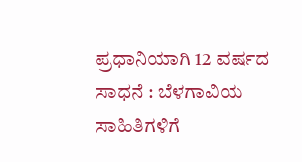ಪ್ರಧಾನಿಯಾಗಿ 12 ವರ್ಷದ ಸಾಧನೆ : ಬೆಳಗಾವಿಯ ಸಾಹಿತಿಗಳಿಗೆ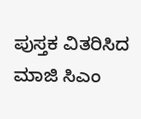ಪುಸ್ತಕ ವಿತರಿಸಿದ ಮಾಜಿ ಸಿಎಂ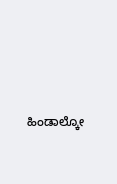ಹಿಂಡಾಲ್ಕೋ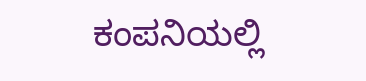ಕಂಪನಿಯಲ್ಲಿ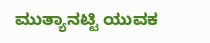ಮುತ್ಯಾನಟ್ಟಿ ಯುವಕ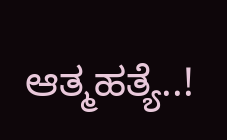ಆತ್ಮಹತ್ಯೆ..!